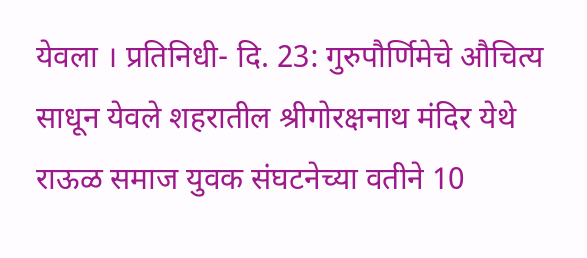येवला । प्रतिनिधी- दि. 23: गुरुपौर्णिमेचे औचित्य साधून येवले शहरातील श्रीगोरक्षनाथ मंदिर येथे राऊळ समाज युवक संघटनेच्या वतीने 10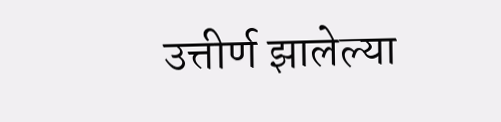उत्तीर्ण झालेल्या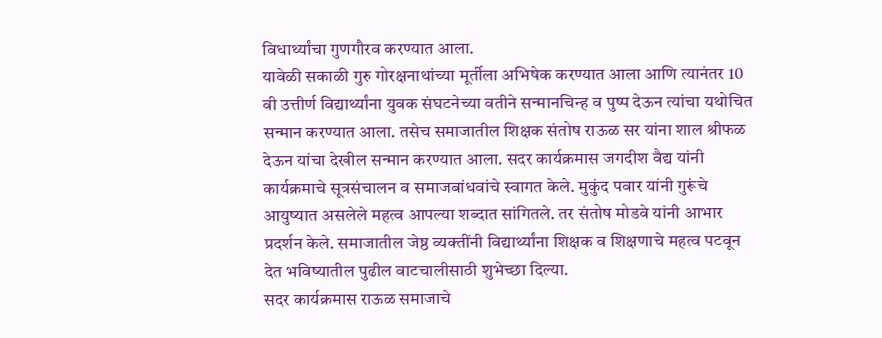विधार्थ्यांचा गुणगौरव करण्यात आला.
यावेळी सकाळी गुरु गोरक्षनाथांच्या मूर्तीला अभिषेक करण्यात आला आणि त्यानंतर 10 वी उत्तीर्ण विद्यार्थ्यांना युवक संघटनेच्या वतीने सन्मानचिन्ह व पुष्प देऊन त्यांचा यथोचित सन्मान करण्यात आला. तसेच समाजातील शिक्षक संतोष राऊळ सर यांना शाल श्रीफळ देऊन यांचा देखील सन्मान करण्यात आला. सदर कार्यक्रमास जगदीश वैद्य यांनी कार्यक्रमाचे सूत्रसंचालन व समाजबांधवांचे स्वागत केले. मुकुंद पवार यांनी गुरूंचे आयुष्यात असलेले महत्व आपल्या शब्दात सांगितले. तर संतोष मोडवे यांनी आभार प्रदर्शन केले. समाजातील जेष्ठ व्यक्तींनी विद्यार्थ्यांना शिक्षक व शिक्षणाचे महत्व पटवून देत भविष्यातील पुढील वाटचालीसाठी शुभेच्छा दिल्या.
सदर कार्यक्रमास राऊळ समाजाचे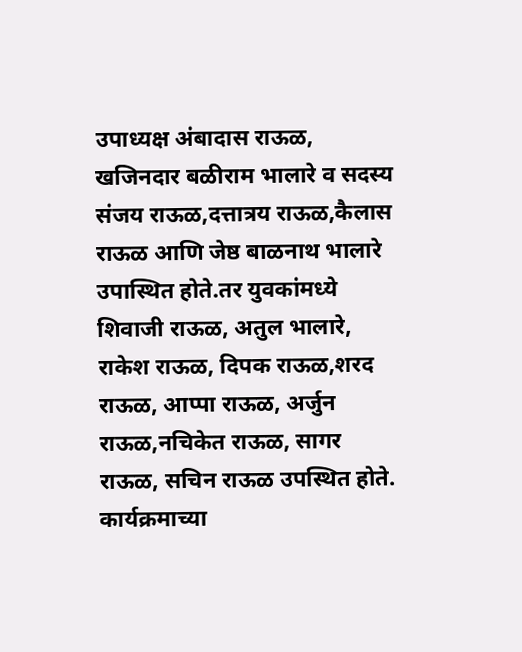उपाध्यक्ष अंबादास राऊळ, खजिनदार बळीराम भालारे व सदस्य संजय राऊळ,दत्तात्रय राऊळ,कैलास राऊळ आणि जेष्ठ बाळनाथ भालारे उपास्थित होते.तर युवकांमध्ये शिवाजी राऊळ, अतुल भालारे, राकेश राऊळ, दिपक राऊळ,शरद राऊळ, आप्पा राऊळ, अर्जुन राऊळ,नचिकेत राऊळ, सागर राऊळ, सचिन राऊळ उपस्थित होते.
कार्यक्रमाच्या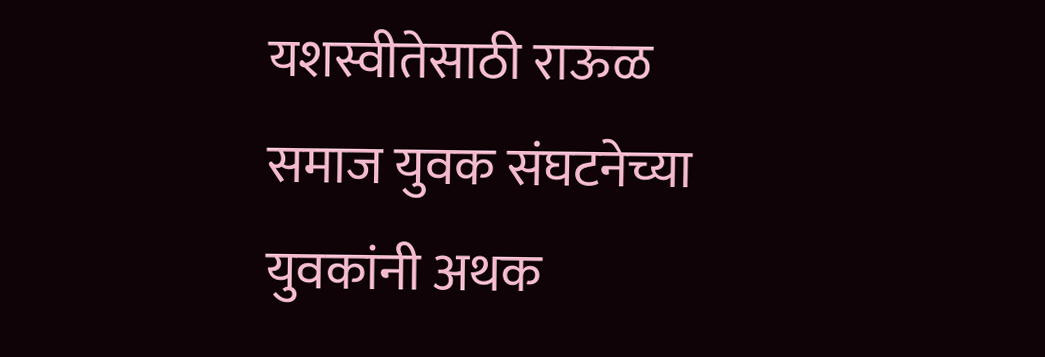यशस्वीतेसाठी राऊळ समाज युवक संघटनेच्या युवकांनी अथक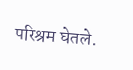परिश्रम घेतले.